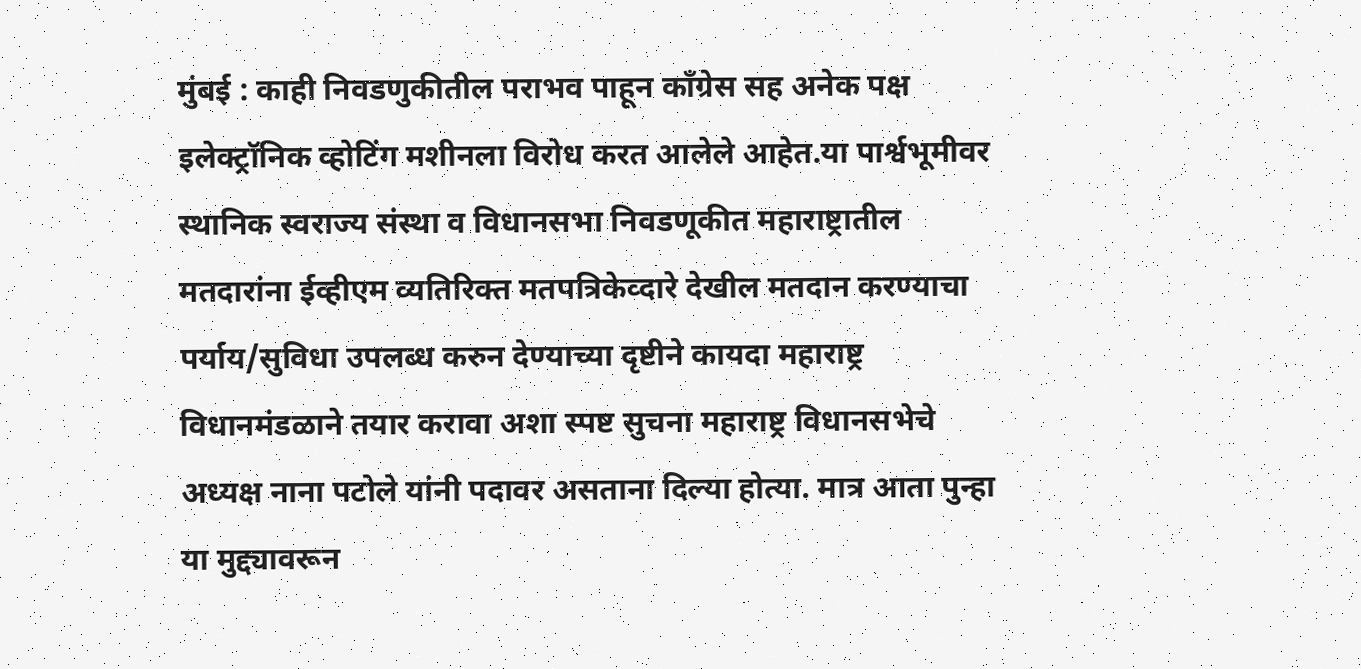मुंबई : काही निवडणुकीतील पराभव पाहून कॉंग्रेस सह अनेक पक्ष इलेक्ट्रॉनिक व्होटिंग मशीनला विरोध करत आलेले आहेत.या पार्श्वभूमीवर स्थानिक स्वराज्य संस्था व विधानसभा निवडणूकीत महाराष्ट्रातील मतदारांना ईव्हीएम व्यतिरिक्त मतपत्रिकेव्दारे देखील मतदान करण्याचा पर्याय/सुविधा उपलब्ध करुन देण्याच्या दृष्टीने कायदा महाराष्ट्र विधानमंडळाने तयार करावा अशा स्पष्ट सुचना महाराष्ट्र विधानसभेचे अध्यक्ष नाना पटोले यांनी पदावर असताना दिल्या होत्या. मात्र आता पुन्हा या मुद्द्यावरून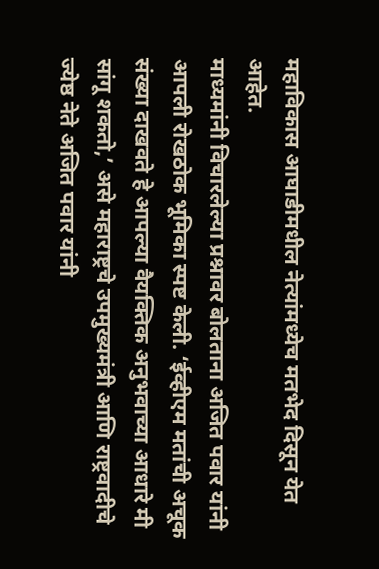महाविकास आघाडीमधील नेत्यांमध्येच मतभेद दिसून येत आहेत.
माध्यमांनी विचारलेल्या प्रश्नावर बोलताना अजित पवार यांनी आपली रोखठोक भूमिका स्पष्ट केली. ‘ईव्हीएम मतांची अचूक संख्या दाखवते हे आपल्या वैयक्तिक अनुभवाच्या आधारे मी सांगू शकतो,’ असे महाराष्ट्रचे उपमुख्यमंत्री आणि राष्ट्रवादीचे ज्येष्ठ नेते अजित पवार यांनी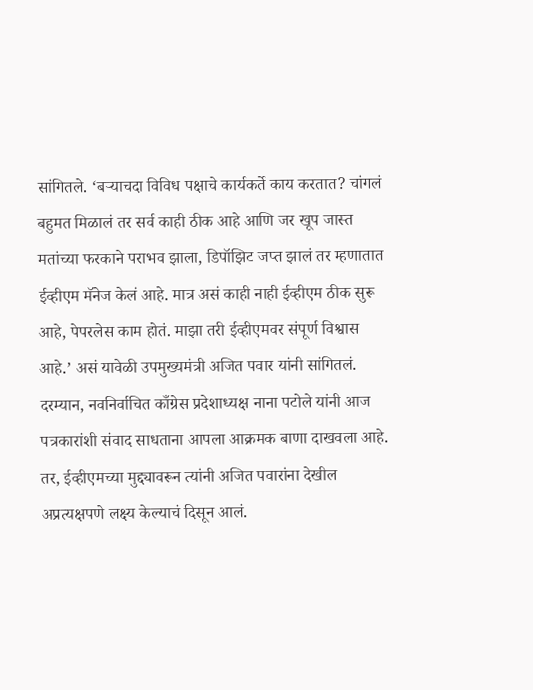सांगितले. ‘बऱ्याचदा विविध पक्षाचे कार्यकर्ते काय करतात? चांगलं बहुमत मिळालं तर सर्व काही ठीक आहे आणि जर खूप जास्त मतांच्या फरकाने पराभव झाला, डिपॉझिट जप्त झालं तर म्हणातात ईव्हीएम मॅनेज केलं आहे. मात्र असं काही नाही ईव्हीएम ठीक सुरू आहे, पेपरलेस काम होतं. माझा तरी ईव्हीएमवर संपूर्ण विश्वास आहे.’ असं यावेळी उपमुख्यमंत्री अजित पवार यांनी सांगितलं.
दरम्यान, नवनिर्वाचित काँग्रेस प्रदेशाध्यक्ष नाना पटोले यांनी आज पत्रकारांशी संवाद साधताना आपला आक्रमक बाणा दाखवला आहे. तर, ईव्हीएमच्या मुद्द्यावरून त्यांनी अजित पवारांना देखील अप्रत्यक्षपणे लक्ष्य केल्याचं दिसून आलं.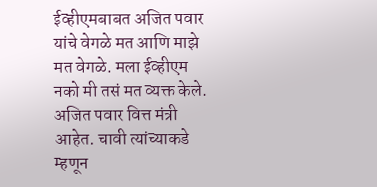ईव्हीएमबाबत अजित पवार यांचे वेगळे मत आणि माझे मत वेगळे. मला ईव्हीएम नको मी तसं मत व्यक्त केले. अजित पवार वित्त मंत्री आहेत. चावी त्यांच्याकडे म्हणून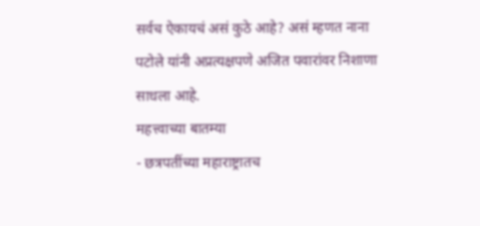सर्वच ऐकायचं असं कुठे आहे? असं म्हणत नाना पटोले यांनी अप्रत्यक्षपणे अजित पवारांवर निशाणा साधला आहे.
महत्त्वाच्या बातम्या
- छत्रपतींच्या महाराष्ट्रातच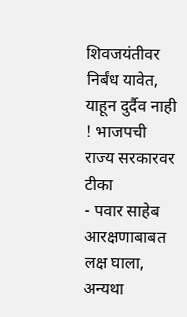शिवजयंतीवर निर्बंध यावेत, याहून दुर्दैव नाही ! भाजपची राज्य सरकारवर टीका
- पवार साहेब आरक्षणाबाबत लक्ष घाला, अन्यथा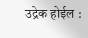उद्रेक होईल :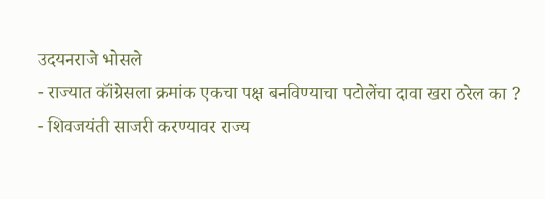उदयनराजे भोसले
- राज्यात कॉंग्रेसला क्रमांक एकचा पक्ष बनविण्याचा पटोलेंचा दावा खरा ठरेल का ?
- शिवजयंती साजरी करण्यावर राज्य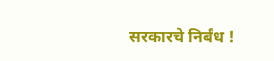सरकारचे निर्बंध !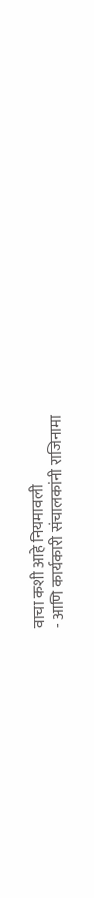वाचा कशी आहे नियमावली
- आणि कार्यकारी संचालकांनी राजिनामा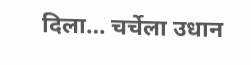दिला… चर्चेला उधान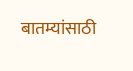बातम्यांसाठी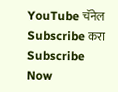YouTube चॅनेल Subscribe करा
Subscribe Now